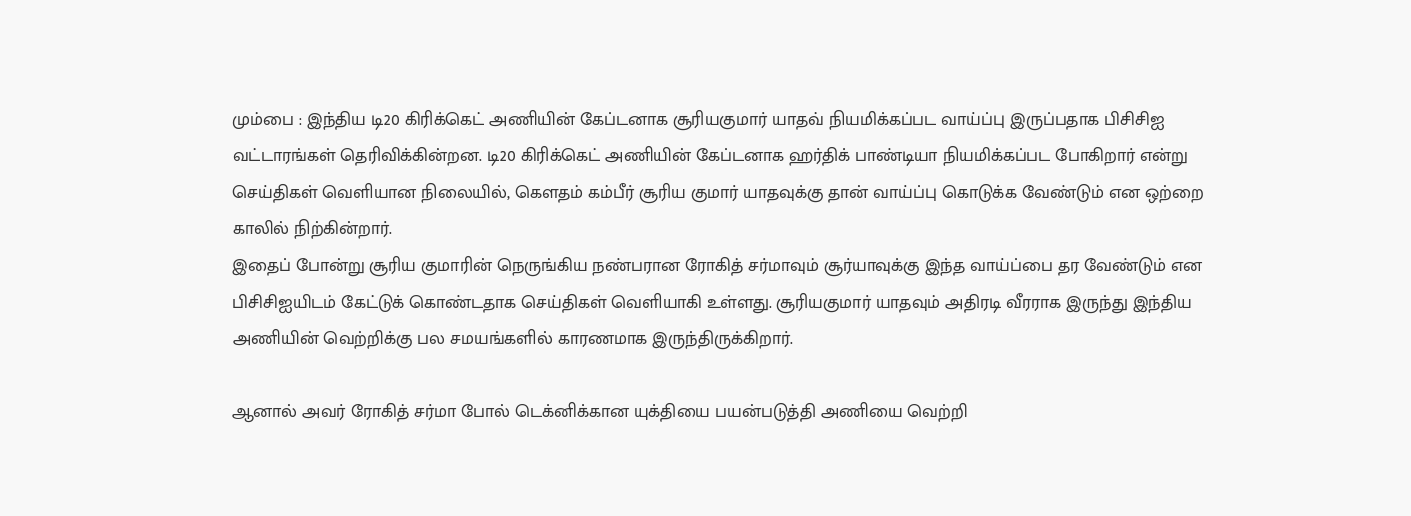மும்பை : இந்திய டி20 கிரிக்கெட் அணியின் கேப்டனாக சூரியகுமார் யாதவ் நியமிக்கப்பட வாய்ப்பு இருப்பதாக பிசிசிஐ வட்டாரங்கள் தெரிவிக்கின்றன. டி20 கிரிக்கெட் அணியின் கேப்டனாக ஹர்திக் பாண்டியா நியமிக்கப்பட போகிறார் என்று செய்திகள் வெளியான நிலையில், கௌதம் கம்பீர் சூரிய குமார் யாதவுக்கு தான் வாய்ப்பு கொடுக்க வேண்டும் என ஒற்றை காலில் நிற்கின்றார்.
இதைப் போன்று சூரிய குமாரின் நெருங்கிய நண்பரான ரோகித் சர்மாவும் சூர்யாவுக்கு இந்த வாய்ப்பை தர வேண்டும் என பிசிசிஐயிடம் கேட்டுக் கொண்டதாக செய்திகள் வெளியாகி உள்ளது. சூரியகுமார் யாதவும் அதிரடி வீரராக இருந்து இந்திய அணியின் வெற்றிக்கு பல சமயங்களில் காரணமாக இருந்திருக்கிறார்.

ஆனால் அவர் ரோகித் சர்மா போல் டெக்னிக்கான யுக்தியை பயன்படுத்தி அணியை வெற்றி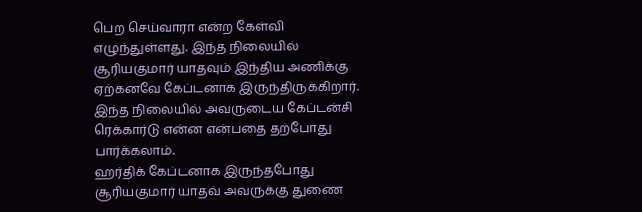பெற செய்வாரா என்ற கேள்வி எழுந்துள்ளது. இந்த நிலையில் சூரியகுமார் யாதவும் இந்திய அணிக்கு ஏற்கனவே கேப்டனாக இருந்திருக்கிறார். இந்த நிலையில் அவருடைய கேப்டன்சி ரெக்கார்டு என்ன என்பதை தற்போது பார்க்கலாம்.
ஹர்திக் கேப்டனாக இருந்தபோது சூரியகுமார் யாதவ் அவருக்கு துணை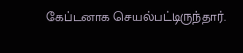கேப்டனாக செயல்பட்டிருந்தார்.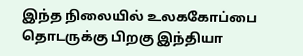இந்த நிலையில் உலககோப்பை தொடருக்கு பிறகு இந்தியா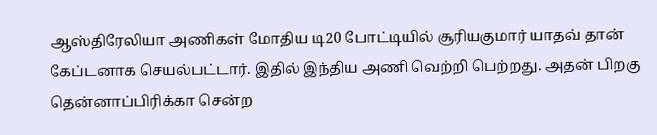ஆஸ்திரேலியா அணிகள் மோதிய டி20 போட்டியில் சூரியகுமார் யாதவ் தான் கேப்டனாக செயல்பட்டார். இதில் இந்திய அணி வெற்றி பெற்றது. அதன் பிறகு தென்னாப்பிரிக்கா சென்ற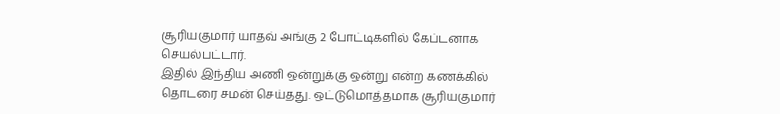சூரியகுமார் யாதவ் அங்கு 2 போட்டிகளில் கேப்டனாக செயல்பட்டார்.
இதில் இந்திய அணி ஒன்றுக்கு ஒன்று என்ற கணக்கில் தொடரை சமன் செய்தது. ஒட்டுமொத்தமாக சூரியகுமார்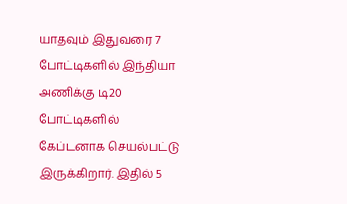யாதவும் இதுவரை 7 போட்டிகளில் இந்தியா அணிக்கு டி20 போட்டிகளில் கேப்டனாக செயல்பட்டு இருக்கிறார். இதில் 5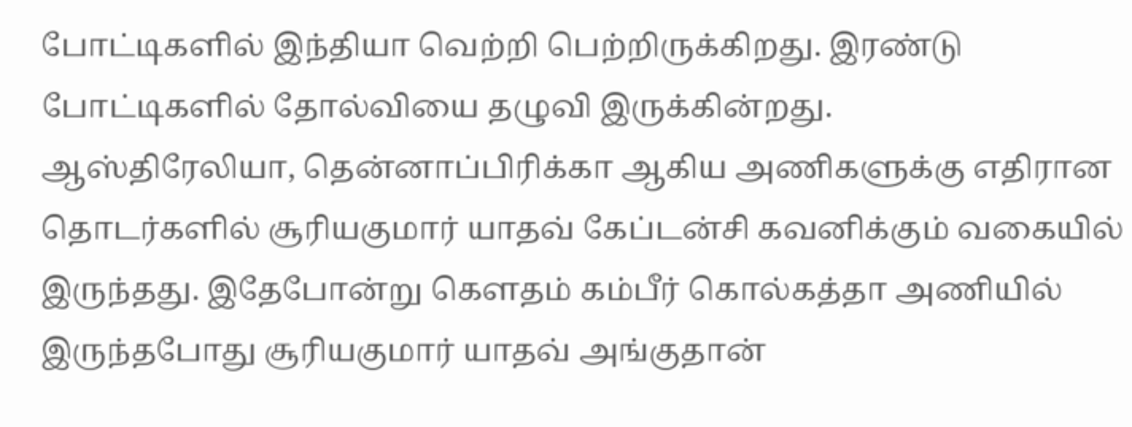போட்டிகளில் இந்தியா வெற்றி பெற்றிருக்கிறது. இரண்டு போட்டிகளில் தோல்வியை தழுவி இருக்கின்றது.
ஆஸ்திரேலியா, தென்னாப்பிரிக்கா ஆகிய அணிகளுக்கு எதிரான தொடர்களில் சூரியகுமார் யாதவ் கேப்டன்சி கவனிக்கும் வகையில் இருந்தது. இதேபோன்று கௌதம் கம்பீர் கொல்கத்தா அணியில் இருந்தபோது சூரியகுமார் யாதவ் அங்குதான்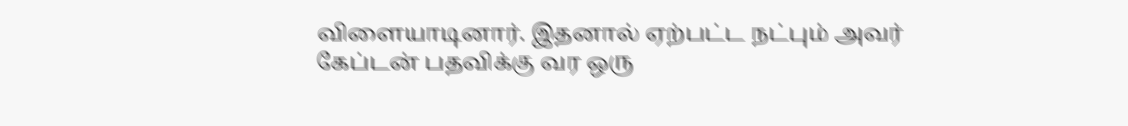விளையாடினார். இதனால் ஏற்பட்ட நட்பும் அவர் கேப்டன் பதவிக்கு வர ஒரு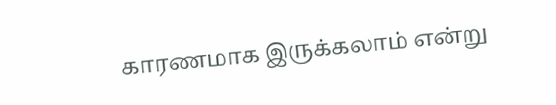காரணமாக இருக்கலாம் என்று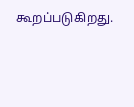கூறப்படுகிறது.